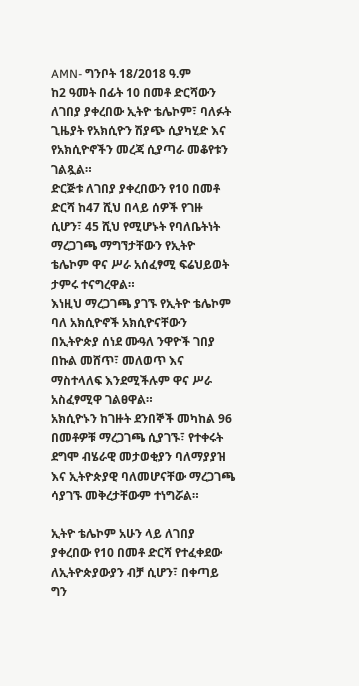AMN- ግንቦት 18/2018 ዓ.ም
ከ2 ዓመት በፊት 10 በመቶ ድርሻውን ለገበያ ያቀረበው ኢትዮ ቴሌኮም፣ ባለፉት ጊዜያት የአክሲዮን ሽያጭ ሲያካሂድ እና የአክሲዮኖችን መረጃ ሲያጣራ መቆየቱን ገልጿል።
ድርጅቱ ለገበያ ያቀረበውን የ10 በመቶ ድርሻ ከ47 ሺህ በላይ ሰዎች የገዙ ሲሆን፣ 45 ሺህ የሚሆኑት የባለቤትነት ማረጋገጫ ማግኘታቸውን የኢትዮ ቴሌኮም ዋና ሥራ አሰፈፃሚ ፍሬህይወት ታምሩ ተናግረዋል።
እነዚህ ማረጋገጫ ያገኙ የኢትዮ ቴሌኮም ባለ አክሲዮኖች አክሲዮናቸውን በኢትዮጵያ ሰነደ ሙዓለ ንዋዮች ገበያ በኩል መሸጥ፣ መለወጥ እና ማስተላለፍ እንደሚችሉም ዋና ሥራ አስፈፃሚዋ ገልፀዋል።
አክሲዮኑን ከገዙት ደንበኞች መካከል 96 በመቶዎቹ ማረጋገጫ ሲያገኙ፣ የተቀሩት ደግሞ ብሄራዊ መታወቂያን ባለማያያዝ እና ኢትዮጵያዊ ባለመሆናቸው ማረጋገጫ ሳያገኙ መቅረታቸውም ተነግሯል።

ኢትዮ ቴሌኮም አሁን ላይ ለገበያ ያቀረበው የ10 በመቶ ድርሻ የተፈቀደው ለኢትዮጵያውያን ብቻ ሲሆን፣ በቀጣይ ግን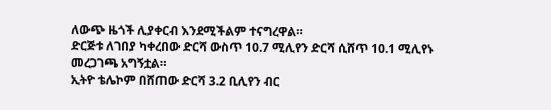ለውጭ ዜጎች ሊያቀርብ እንደሚችልም ተናግረዋል።
ድርጅቱ ለገበያ ካቀረበው ድርሻ ውስጥ 10.7 ሚሊየን ድርሻ ሲሸጥ 10.1 ሚሊየኑ መረጋገጫ አግኝቷል።
ኢትዮ ቴሌኮም በሸጠው ድርሻ 3.2 ቢሊየን ብር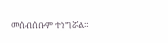መሰብሰቡም ተነግሯል።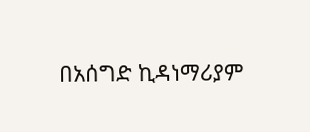በአሰግድ ኪዳነማሪያም